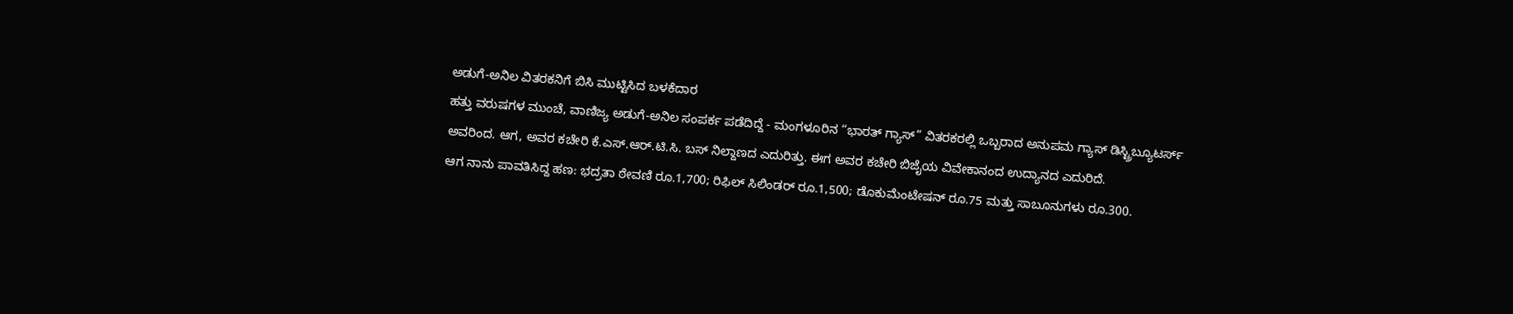ಅಡುಗೆ-ಅನಿಲ ವಿತರಕನಿಗೆ ಬಿಸಿ ಮುಟ್ಟಿಸಿದ ಬಳಕೆದಾರ
ಹತ್ತು ವರುಷಗಳ ಮುಂಚೆ, ವಾಣಿಜ್ಯ ಅಡುಗೆ-ಅನಿಲ ಸಂಪರ್ಕ ಪಡೆದಿದ್ದೆ - ಮಂಗಳೂರಿನ “ಭಾರತ್ ಗ್ಯಾಸ್” ವಿತರಕರಲ್ಲಿ ಒಬ್ಬರಾದ ಅನುಪಮ ಗ್ಯಾಸ್ ಡಿಸ್ಟ್ರಿಬ್ಯೂಟರ್ಸ್ ಅವರಿಂದ. ಆಗ, ಅವರ ಕಚೇರಿ ಕೆ.ಎಸ್.ಆರ್.ಟಿ.ಸಿ. ಬಸ್ ನಿಲ್ದಾಣದ ಎದುರಿತ್ತು. ಈಗ ಅವರ ಕಚೇರಿ ಬಿಜೈಯ ವಿವೇಕಾನಂದ ಉದ್ಯಾನದ ಎದುರಿದೆ.
ಆಗ ನಾನು ಪಾವತಿಸಿದ್ದ ಹಣ: ಭದ್ರತಾ ಠೇವಣಿ ರೂ.1,700; ರಿಫಿಲ್ ಸಿಲಿಂಡರ್ ರೂ.1,500; ಡೊಕುಮೆಂಟೇಷನ್ ರೂ.75 ಮತ್ತು ಸಾಬೂನುಗಳು ರೂ.300.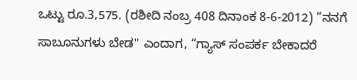ಒಟ್ಟು ರೂ.3,575. (ರಶೀದಿ ನಂಬ್ರ 408 ದಿನಾಂಕ 8-6-2012) “ನನಗೆ ಸಾಬೂನುಗಳು ಬೇಡ" ಎಂದಾಗ, “ಗ್ಯಾಸ್ ಸಂಪರ್ಕ ಬೇಕಾದರೆ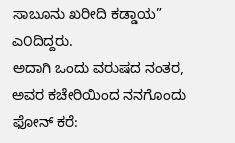ಸಾಬೂನು ಖರೀದಿ ಕಡ್ಡಾಯ” ಎ೦ದಿದ್ದರು.
ಅದಾಗಿ ಒಂದು ವರುಷದ ನಂತರ, ಅವರ ಕಚೇರಿಯಿಂದ ನನಗೊಂದು ಫೋನ್ ಕರೆ: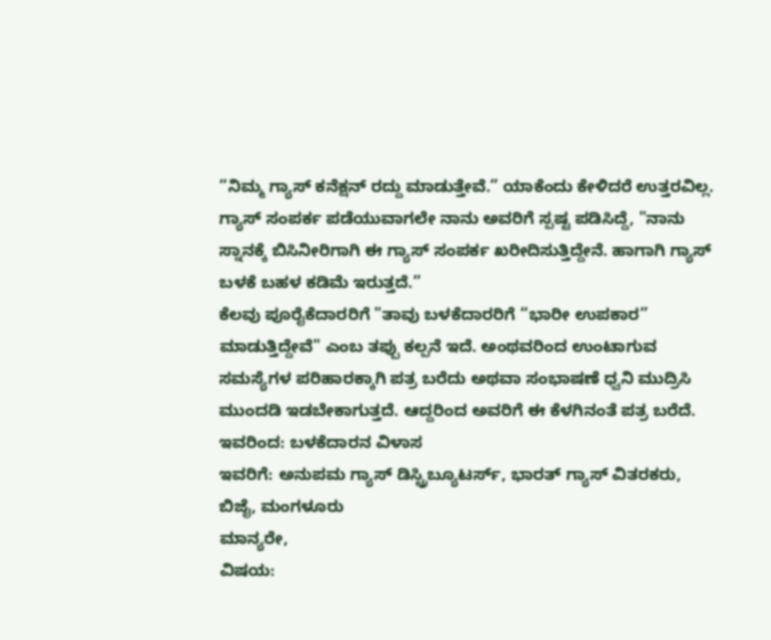“ನಿಮ್ಮ ಗ್ಯಾಸ್ ಕನೆಕ್ಷನ್ ರದ್ದು ಮಾಡುತ್ತೇವೆ.” ಯಾಕೆಂದು ಕೇಳಿದರೆ ಉತ್ತರವಿಲ್ಲ. ಗ್ಯಾಸ್ ಸಂಪರ್ಕ ಪಡೆಯುವಾಗಲೇ ನಾನು ಅವರಿಗೆ ಸ್ಪಷ್ಟ ಪಡಿಸಿದ್ದೆ, "ನಾನು ಸ್ನಾನಕ್ಕೆ ಬಿಸಿನೀರಿಗಾಗಿ ಈ ಗ್ಯಾಸ್ ಸಂಪರ್ಕ ಖರೀದಿಸುತ್ತಿದ್ದೇನೆ. ಹಾಗಾಗಿ ಗ್ಯಾಸ್ ಬಳಕೆ ಬಹಳ ಕಡಿಮೆ ಇರುತ್ತದೆ.”
ಕೆಲವು ಪೂರೈಕೆದಾರರಿಗೆ "ತಾವು ಬಳಕೆದಾರರಿಗೆ “ಭಾರೀ ಉಪಕಾರ” ಮಾಡುತ್ತಿದ್ದೇವೆ" ಎಂಬ ತಪ್ಪು ಕಲ್ಪನೆ ಇದೆ. ಅಂಥವರಿಂದ ಉಂಟಾಗುವ ಸಮಸ್ಯೆಗಳ ಪರಿಹಾರಕ್ಕಾಗಿ ಪತ್ರ ಬರೆದು ಅಥವಾ ಸಂಭಾಷಣೆ ಧ್ವನಿ ಮುದ್ರಿಸಿ ಮುಂದಡಿ ಇಡಬೇಕಾಗುತ್ತದೆ. ಆದ್ದರಿಂದ ಅವರಿಗೆ ಈ ಕೆಳಗಿನಂತೆ ಪತ್ರ ಬರೆದೆ.
ಇವರಿಂದ: ಬಳಕೆದಾರನ ವಿಳಾಸ
ಇವರಿಗೆ: ಅನುಪಮ ಗ್ಯಾಸ್ ಡಿಸ್ಟ್ರಿಬ್ಯೂಟರ್ಸ್, ಭಾರತ್ ಗ್ಯಾಸ್ ವಿತರಕರು, ಬಿಜೈ, ಮಂಗಳೂರು
ಮಾನ್ಯರೇ,
ವಿಷಯ: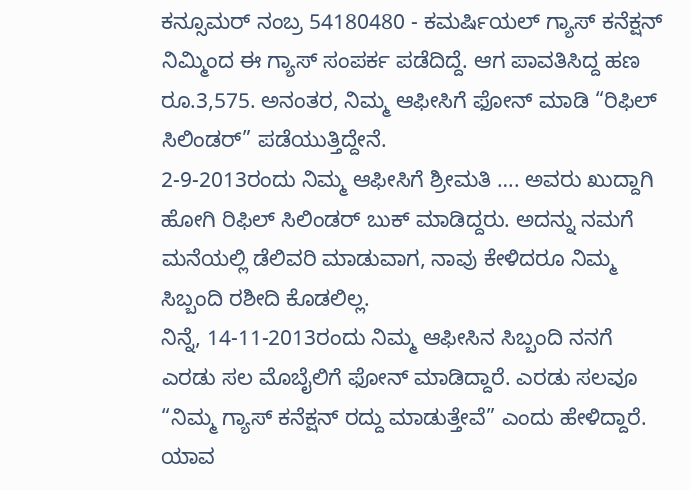ಕನ್ಸೂಮರ್ ನಂಬ್ರ 54180480 - ಕಮರ್ಷಿಯಲ್ ಗ್ಯಾಸ್ ಕನೆಕ್ಷನ್
ನಿಮ್ಮಿಂದ ಈ ಗ್ಯಾಸ್ ಸಂಪರ್ಕ ಪಡೆದಿದ್ದೆ. ಆಗ ಪಾವತಿಸಿದ್ದ ಹಣ ರೂ.3,575. ಅನಂತರ, ನಿಮ್ಮ ಆಫೀಸಿಗೆ ಫೋನ್ ಮಾಡಿ “ರಿಫಿಲ್ ಸಿಲಿಂಡರ್” ಪಡೆಯುತ್ತಿದ್ದೇನೆ.
2-9-2013ರಂದು ನಿಮ್ಮ ಆಫೀಸಿಗೆ ಶ್ರೀಮತಿ …. ಅವರು ಖುದ್ದಾಗಿ ಹೋಗಿ ರಿಫಿಲ್ ಸಿಲಿಂಡರ್ ಬುಕ್ ಮಾಡಿದ್ದರು. ಅದನ್ನು ನಮಗೆ ಮನೆಯಲ್ಲಿ ಡೆಲಿವರಿ ಮಾಡುವಾಗ, ನಾವು ಕೇಳಿದರೂ ನಿಮ್ಮ ಸಿಬ್ಬಂದಿ ರಶೀದಿ ಕೊಡಲಿಲ್ಲ.
ನಿನ್ನೆ, 14-11-2013ರಂದು ನಿಮ್ಮ ಆಫೀಸಿನ ಸಿಬ್ಬಂದಿ ನನಗೆ ಎರಡು ಸಲ ಮೊಬೈಲಿಗೆ ಫೋನ್ ಮಾಡಿದ್ದಾರೆ. ಎರಡು ಸಲವೂ “ನಿಮ್ಮ ಗ್ಯಾಸ್ ಕನೆಕ್ಷನ್ ರದ್ದು ಮಾಡುತ್ತೇವೆ” ಎಂದು ಹೇಳಿದ್ದಾರೆ.
ಯಾವ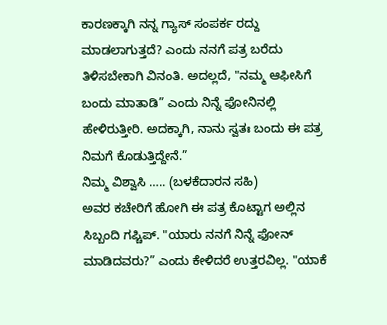ಕಾರಣಕ್ಕಾಗಿ ನನ್ನ ಗ್ಯಾಸ್ ಸಂಪರ್ಕ ರದ್ದು ಮಾಡಲಾಗುತ್ತದೆ? ಎಂದು ನನಗೆ ಪತ್ರ ಬರೆದು ತಿಳಿಸಬೇಕಾಗಿ ವಿನಂತಿ. ಅದಲ್ಲದೆ, "ನಮ್ಮ ಆಫೀಸಿಗೆ ಬಂದು ಮಾತಾಡಿ” ಎಂದು ನಿನ್ನೆ ಫೋನಿನಲ್ಲಿ ಹೇಳಿರುತ್ತೀರಿ. ಅದಕ್ಕಾಗಿ, ನಾನು ಸ್ವತಃ ಬಂದು ಈ ಪತ್ರ ನಿಮಗೆ ಕೊಡುತ್ತಿದ್ದೇನೆ.”
ನಿಮ್ಮ ವಿಶ್ವಾಸಿ ….. (ಬಳಕೆದಾರನ ಸಹಿ)
ಅವರ ಕಚೇರಿಗೆ ಹೋಗಿ ಈ ಪತ್ರ ಕೊಟ್ಟಾಗ ಅಲ್ಲಿನ ಸಿಬ್ಬಂದಿ ಗಪ್ಚಿಪ್. "ಯಾರು ನನಗೆ ನಿನ್ನೆ ಫೋನ್ ಮಾಡಿದವರು?” ಎಂದು ಕೇಳಿದರೆ ಉತ್ತರವಿಲ್ಲ. "ಯಾಕೆ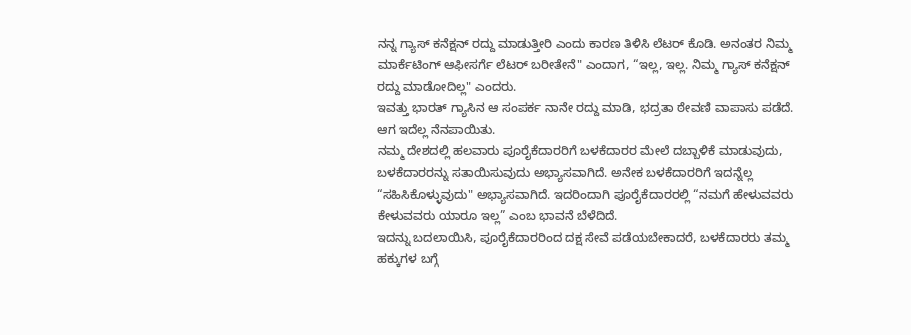ನನ್ನ ಗ್ಯಾಸ್ ಕನೆಕ್ಷನ್ ರದ್ದು ಮಾಡುತ್ತೀರಿ ಎಂದು ಕಾರಣ ತಿಳಿಸಿ ಲೆಟರ್ ಕೊಡಿ. ಅನಂತರ ನಿಮ್ಮ ಮಾರ್ಕೆಟಿಂಗ್ ಆಫೀಸರ್ಗೆ ಲೆಟರ್ ಬರೀತೇನೆ" ಎಂದಾಗ, “ಇಲ್ಲ, ಇಲ್ಲ. ನಿಮ್ಮ ಗ್ಯಾಸ್ ಕನೆಕ್ಷನ್ ರದ್ದು ಮಾಡೋದಿಲ್ಲ" ಎಂದರು.
ಇವತ್ತು ಭಾರತ್ ಗ್ಯಾಸಿನ ಆ ಸಂಪರ್ಕ ನಾನೇ ರದ್ದು ಮಾಡಿ, ಭದ್ರತಾ ಠೇವಣಿ ವಾಪಾಸು ಪಡೆದೆ. ಆಗ ಇದೆಲ್ಲ ನೆನಪಾಯಿತು.
ನಮ್ಮ ದೇಶದಲ್ಲಿ ಹಲವಾರು ಪೂರೈಕೆದಾರರಿಗೆ ಬಳಕೆದಾರರ ಮೇಲೆ ದಬ್ಬಾಳಿಕೆ ಮಾಡುವುದು, ಬಳಕೆದಾರರನ್ನು ಸತಾಯಿಸುವುದು ಅಭ್ಯಾಸವಾಗಿದೆ. ಅನೇಕ ಬಳಕೆದಾರರಿಗೆ ಇದನ್ನೆಲ್ಲ “ಸಹಿಸಿಕೊಳ್ಳುವುದು" ಅಭ್ಯಾಸವಾಗಿದೆ. ಇದರಿಂದಾಗಿ ಪೂರೈಕೆದಾರರಲ್ಲಿ “ನಮಗೆ ಹೇಳುವವರು ಕೇಳುವವರು ಯಾರೂ ಇಲ್ಲ” ಎಂಬ ಭಾವನೆ ಬೆಳೆದಿದೆ.
ಇದನ್ನು ಬದಲಾಯಿಸಿ, ಪೂರೈಕೆದಾರರಿಂದ ದಕ್ಷ ಸೇವೆ ಪಡೆಯಬೇಕಾದರೆ, ಬಳಕೆದಾರರು ತಮ್ಮ ಹಕ್ಕುಗಳ ಬಗ್ಗೆ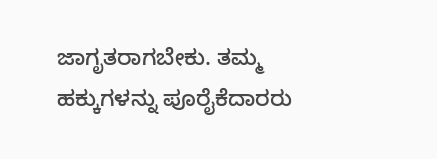ಜಾಗೃತರಾಗಬೇಕು. ತಮ್ಮ ಹಕ್ಕುಗಳನ್ನು ಪೂರೈಕೆದಾರರು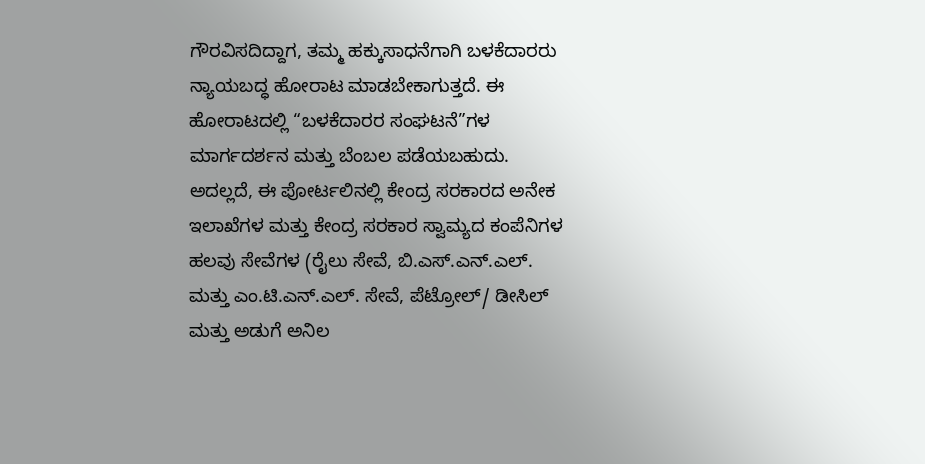ಗೌರವಿಸದಿದ್ದಾಗ, ತಮ್ಮ ಹಕ್ಕುಸಾಧನೆಗಾಗಿ ಬಳಕೆದಾರರು ನ್ಯಾಯಬದ್ಧ ಹೋರಾಟ ಮಾಡಬೇಕಾಗುತ್ತದೆ. ಈ ಹೋರಾಟದಲ್ಲಿ “ಬಳಕೆದಾರರ ಸಂಘಟನೆ”ಗಳ ಮಾರ್ಗದರ್ಶನ ಮತ್ತು ಬೆಂಬಲ ಪಡೆಯಬಹುದು.
ಅದಲ್ಲದೆ, ಈ ಪೋರ್ಟಲಿನಲ್ಲಿ ಕೇಂದ್ರ ಸರಕಾರದ ಅನೇಕ ಇಲಾಖೆಗಳ ಮತ್ತು ಕೇಂದ್ರ ಸರಕಾರ ಸ್ವಾಮ್ಯದ ಕಂಪೆನಿಗಳ ಹಲವು ಸೇವೆಗಳ (ರೈಲು ಸೇವೆ, ಬಿ.ಎಸ್.ಎನ್.ಎಲ್. ಮತ್ತು ಎಂ.ಟಿ.ಎನ್.ಎಲ್. ಸೇವೆ, ಪೆಟ್ರೋಲ್/ ಡೀಸಿಲ್ ಮತ್ತು ಅಡುಗೆ ಅನಿಲ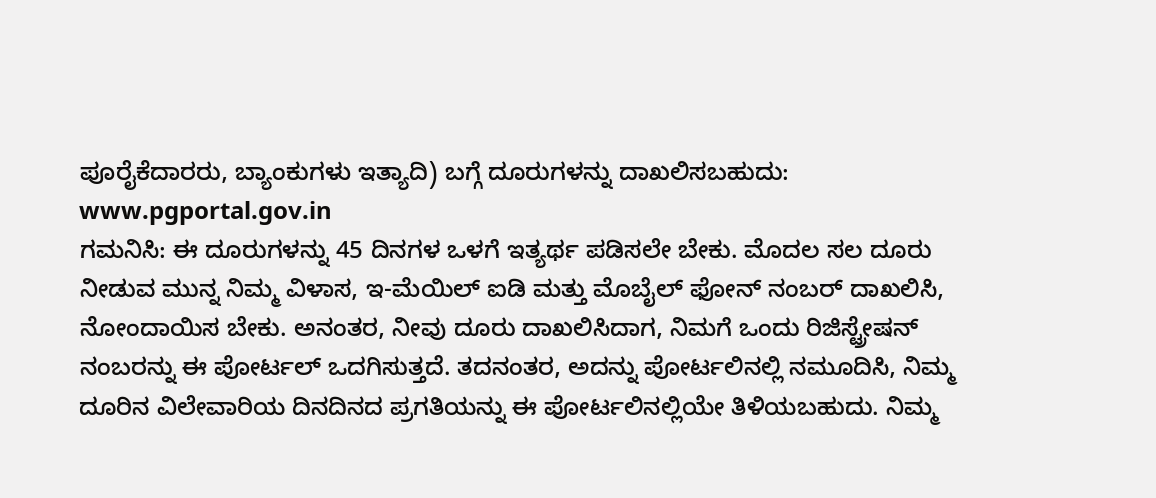ಪೂರೈಕೆದಾರರು, ಬ್ಯಾಂಕುಗಳು ಇತ್ಯಾದಿ) ಬಗ್ಗೆ ದೂರುಗಳನ್ನು ದಾಖಲಿಸಬಹುದು:
www.pgportal.gov.in
ಗಮನಿಸಿ: ಈ ದೂರುಗಳನ್ನು 45 ದಿನಗಳ ಒಳಗೆ ಇತ್ಯರ್ಥ ಪಡಿಸಲೇ ಬೇಕು. ಮೊದಲ ಸಲ ದೂರು ನೀಡುವ ಮುನ್ನ ನಿಮ್ಮ ವಿಳಾಸ, ಇ-ಮೆಯಿಲ್ ಐಡಿ ಮತ್ತು ಮೊಬೈಲ್ ಫೋನ್ ನಂಬರ್ ದಾಖಲಿಸಿ, ನೋಂದಾಯಿಸ ಬೇಕು. ಅನಂತರ, ನೀವು ದೂರು ದಾಖಲಿಸಿದಾಗ, ನಿಮಗೆ ಒಂದು ರಿಜಿಸ್ಟ್ರೇಷನ್ ನಂಬರನ್ನು ಈ ಪೋರ್ಟಲ್ ಒದಗಿಸುತ್ತದೆ. ತದನಂತರ, ಅದನ್ನು ಪೋರ್ಟಲಿನಲ್ಲಿ ನಮೂದಿಸಿ, ನಿಮ್ಮ ದೂರಿನ ವಿಲೇವಾರಿಯ ದಿನದಿನದ ಪ್ರಗತಿಯನ್ನು ಈ ಪೋರ್ಟಲಿನಲ್ಲಿಯೇ ತಿಳಿಯಬಹುದು. ನಿಮ್ಮ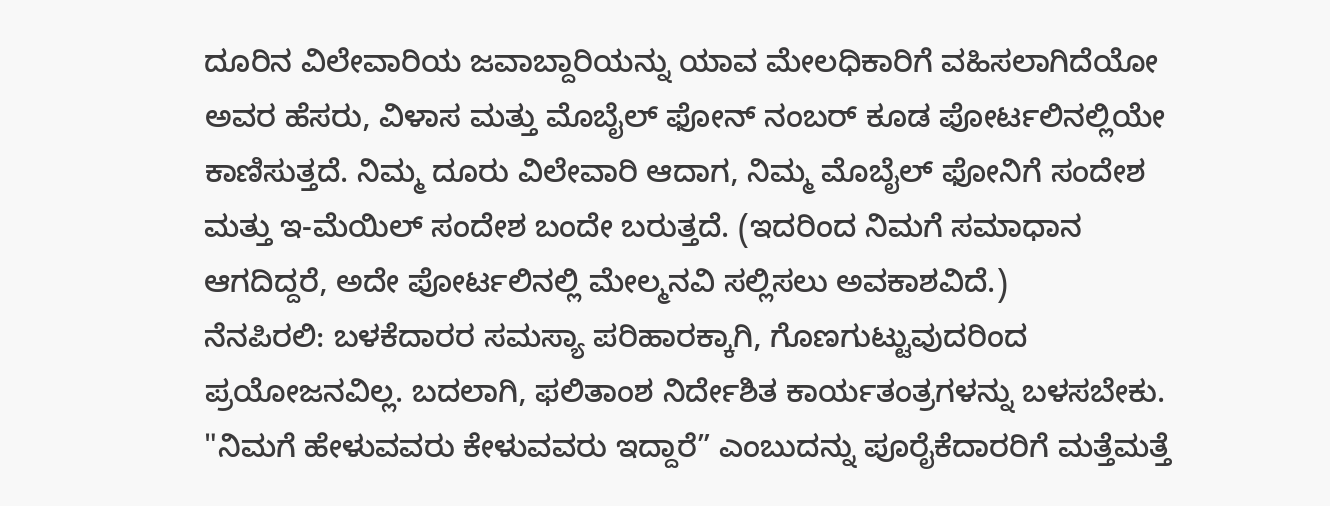ದೂರಿನ ವಿಲೇವಾರಿಯ ಜವಾಬ್ದಾರಿಯನ್ನು ಯಾವ ಮೇಲಧಿಕಾರಿಗೆ ವಹಿಸಲಾಗಿದೆಯೋ ಅವರ ಹೆಸರು, ವಿಳಾಸ ಮತ್ತು ಮೊಬೈಲ್ ಫೋನ್ ನಂಬರ್ ಕೂಡ ಪೋರ್ಟಲಿನಲ್ಲಿಯೇ ಕಾಣಿಸುತ್ತದೆ. ನಿಮ್ಮ ದೂರು ವಿಲೇವಾರಿ ಆದಾಗ, ನಿಮ್ಮ ಮೊಬೈಲ್ ಫೋನಿಗೆ ಸಂದೇಶ ಮತ್ತು ಇ-ಮೆಯಿಲ್ ಸಂದೇಶ ಬಂದೇ ಬರುತ್ತದೆ. (ಇದರಿಂದ ನಿಮಗೆ ಸಮಾಧಾನ ಆಗದಿದ್ದರೆ, ಅದೇ ಪೋರ್ಟಲಿನಲ್ಲಿ ಮೇಲ್ಮನವಿ ಸಲ್ಲಿಸಲು ಅವಕಾಶವಿದೆ.)
ನೆನಪಿರಲಿ: ಬಳಕೆದಾರರ ಸಮಸ್ಯಾ ಪರಿಹಾರಕ್ಕಾಗಿ, ಗೊಣಗುಟ್ಟುವುದರಿಂದ ಪ್ರಯೋಜನವಿಲ್ಲ. ಬದಲಾಗಿ, ಫಲಿತಾಂಶ ನಿರ್ದೇಶಿತ ಕಾರ್ಯತಂತ್ರಗಳನ್ನು ಬಳಸಬೇಕು. "ನಿಮಗೆ ಹೇಳುವವರು ಕೇಳುವವರು ಇದ್ದಾರೆ” ಎಂಬುದನ್ನು ಪೂರೈಕೆದಾರರಿಗೆ ಮತ್ತೆಮತ್ತೆ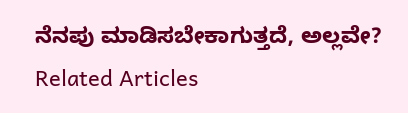ನೆನಪು ಮಾಡಿಸಬೇಕಾಗುತ್ತದೆ, ಅಲ್ಲವೇ?
Related Articles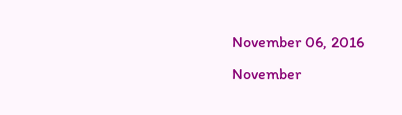November 06, 2016
November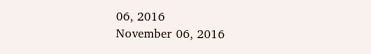06, 2016
November 06, 2016